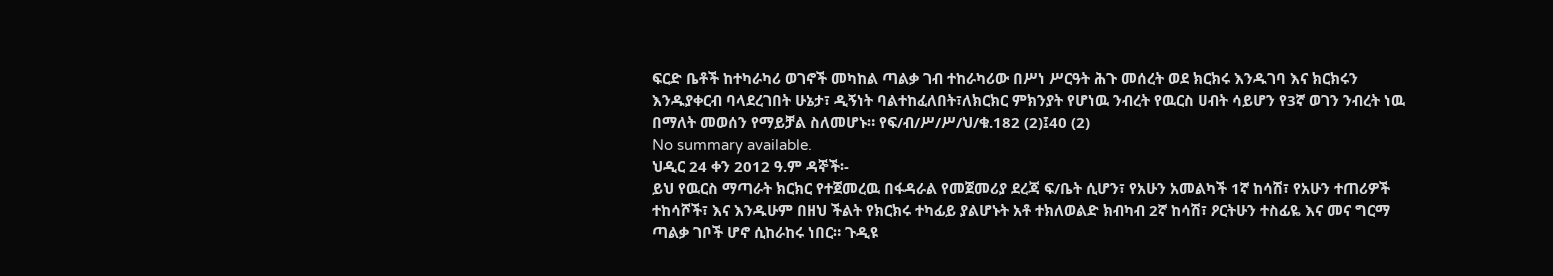ፍርድ ቤቶች ከተካራካሪ ወገኖች መካከል ጣልቃ ገብ ተከራካሪው በሥነ ሥርዓት ሕጉ መሰረት ወደ ክርክሩ እንዱገባ እና ክርክሩን እንዱያቀርብ ባላደረገበት ሁኔታ፣ ዲኝነት ባልተከፈለበት፣ለክርክር ምክንያት የሆነዉ ንብረት የዉርስ ሀብት ሳይሆን የ3ኛ ወገን ንብረት ነዉ በማለት መወሰን የማይቻል ስለመሆኑ። የፍ/ብ/ሥ/ሥ/ህ/ቁ.182 (2)፤40 (2)
No summary available.
ህዲር 24 ቀን 2012 ዓ.ም ዳኞች፡-
ይህ የዉርስ ማጣራት ክርክር የተጀመረዉ በፋዳራል የመጀመሪያ ደረጃ ፍ/ቤት ሲሆን፣ የአሁን አመልካች 1ኛ ከሳሽ፣ የአሁን ተጠሪዎች ተከሳሾች፣ እና እንዱሁም በዘህ ችልት የክርክሩ ተካፊይ ያልሆኑት አቶ ተክለወልድ ክብካብ 2ኛ ከሳሽ፣ ዖርትሁን ተስፊዬ እና መና ግርማ ጣልቃ ገቦች ሆኖ ሲከራከሩ ነበር። ጉዲዩ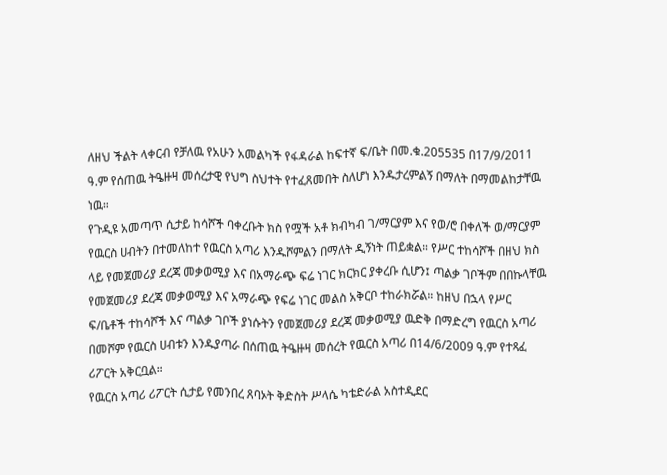ለዘህ ችልት ላቀርብ የቻለዉ የአሁን አመልካች የፋዳራል ከፍተኛ ፍ/ቤት በመ.ቁ.205535 በ17/9/2011 ዓ.ም የሰጠዉ ትዔዙዛ መሰረታዊ የህግ ስህተት የተፈጸመበት ስለሆነ እንዱታረምልኝ በማለት በማመልከታቸዉ ነዉ።
የጉዲዩ አመጣጥ ሲታይ ከሳሾች ባቀረቡት ክስ የሟች አቶ ክብካብ ገ/ማርያም እና የወ/ሮ በቀለች ወ/ማርያም የዉርስ ሀብትን በተመለከተ የዉርስ አጣሪ እንዱሾምልን በማለት ዲኝነት ጠይቋል። የሥር ተከሳሾች በዘህ ክስ ላይ የመጀመሪያ ደረጃ መቃወሚያ እና በአማራጭ ፍሬ ነገር ክርክር ያቀረቡ ሲሆን፤ ጣልቃ ገቦችም በበኩላቸዉ የመጀመሪያ ደረጃ መቃወሚያ እና አማራጭ የፍሬ ነገር መልስ አቅርቦ ተከራክሯል። ከዘህ በኋላ የሥር ፍ/ቤቶች ተከሳሾች እና ጣልቃ ገቦች ያነሱትን የመጀመሪያ ደረጃ መቃወሚያ ዉድቅ በማድረግ የዉርስ አጣሪ በመሾም የዉርስ ሀብቱን እንዱያጣራ በሰጠዉ ትዔዙዛ መሰረት የዉርስ አጣሪ በ14/6/2009 ዓ.ም የተጻፈ ሪፖርት አቅርቧል።
የዉርስ አጣሪ ሪፖርት ሲታይ የመንበረ ጸባኦት ቅድስት ሥላሴ ካቴድራል አስተዲደር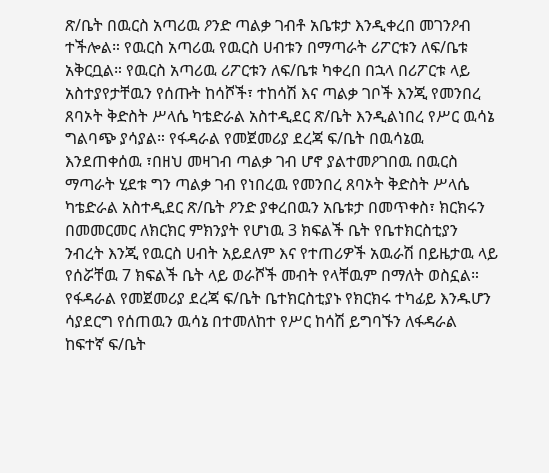ጽ/ቤት በዉርስ አጣሪዉ ዖንድ ጣልቃ ገብቶ አቤቱታ እንዲቀረበ መገንዖብ ተችሎል። የዉርስ አጣሪዉ የዉርስ ሀብቱን በማጣራት ሪፖርቱን ለፍ/ቤቱ አቅርቧል። የዉርስ አጣሪዉ ሪፖርቱን ለፍ/ቤቱ ካቀረበ በኋላ በሪፖርቱ ላይ አስተያየታቸዉን የሰጡት ከሳሾች፣ ተከሳሽ እና ጣልቃ ገቦች እንጂ የመንበረ ጸባኦት ቅድስት ሥላሴ ካቴድራል አስተዲደር ጽ/ቤት እንዲልነበረ የሥር ዉሳኔ ግልባጭ ያሳያል። የፋዳራል የመጀመሪያ ደረጃ ፍ/ቤት በዉሳኔዉ እንደጠቀሰዉ ፣በዘህ መዛገብ ጣልቃ ገብ ሆኖ ያልተመዖገበዉ በዉርስ ማጣራት ሂደቱ ግን ጣልቃ ገብ የነበረዉ የመንበረ ጸባኦት ቅድስት ሥላሴ ካቴድራል አስተዲደር ጽ/ቤት ዖንድ ያቀረበዉን አቤቱታ በመጥቀስ፣ ክርክሩን በመመርመር ለክርክር ምክንያት የሆነዉ 3 ክፍልች ቤት የቤተክርስቲያን ንብረት እንጂ የዉርስ ሀብት አይደለም እና የተጠሪዎች አዉራሽ በይዜታዉ ላይ የሰሯቸዉ 7 ክፍልች ቤት ላይ ወራሾች መብት የላቸዉም በማለት ወስኗል። የፋዳራል የመጀመሪያ ደረጃ ፍ/ቤት ቤተክርስቲያኑ የክርክሩ ተካፊይ እንዱሆን ሳያደርግ የሰጠዉን ዉሳኔ በተመለከተ የሥር ከሳሽ ይግባኙን ለፋዳራል ከፍተኛ ፍ/ቤት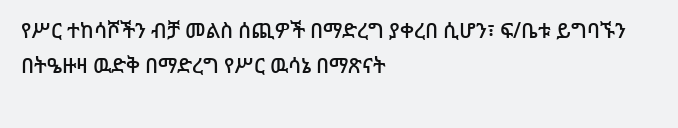የሥር ተከሳሾችን ብቻ መልስ ሰጪዎች በማድረግ ያቀረበ ሲሆን፣ ፍ/ቤቱ ይግባኙን በትዔዙዛ ዉድቅ በማድረግ የሥር ዉሳኔ በማጽናት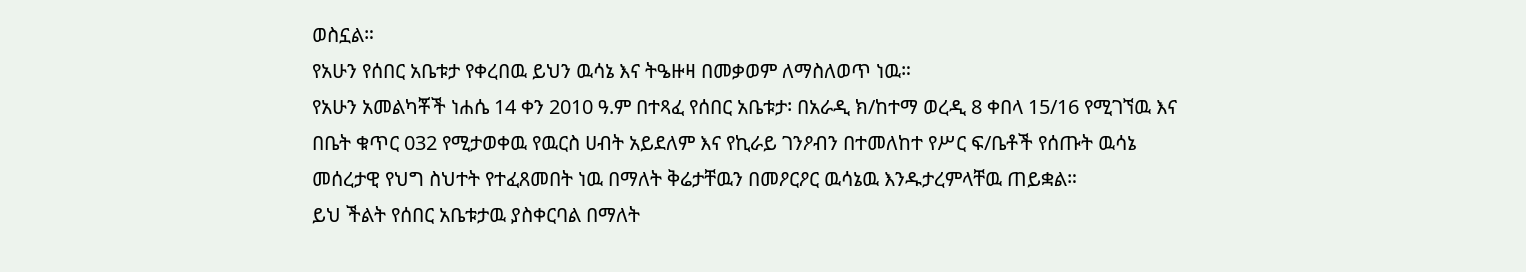ወስኗል።
የአሁን የሰበር አቤቱታ የቀረበዉ ይህን ዉሳኔ እና ትዔዙዛ በመቃወም ለማስለወጥ ነዉ።
የአሁን አመልካቾች ነሐሴ 14 ቀን 2010 ዓ.ም በተጻፈ የሰበር አቤቱታ፡ በአራዲ ክ/ከተማ ወረዲ 8 ቀበላ 15/16 የሚገኘዉ እና በቤት ቁጥር 032 የሚታወቀዉ የዉርስ ሀብት አይደለም እና የኪራይ ገንዖብን በተመለከተ የሥር ፍ/ቤቶች የሰጡት ዉሳኔ መሰረታዊ የህግ ስህተት የተፈጸመበት ነዉ በማለት ቅሬታቸዉን በመዖርዖር ዉሳኔዉ እንዱታረምላቸዉ ጠይቋል።
ይህ ችልት የሰበር አቤቱታዉ ያስቀርባል በማለት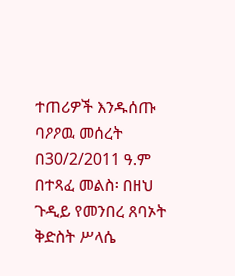ተጠሪዎች እንዱሰጡ ባዖዖዉ መሰረት በ30/2/2011 ዓ.ም በተጻፈ መልስ፡ በዘህ ጉዲይ የመንበረ ጸባኦት ቅድስት ሥላሴ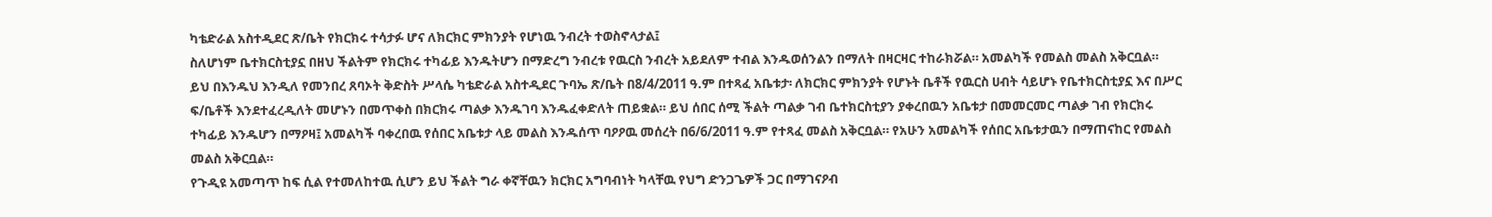ካቴድራል አስተዲደር ጽ/ቤት የክርክሩ ተሳታፉ ሆና ለክርክር ምክንያት የሆነዉ ንብረት ተወስኖላታል፤
ስለሆነም ቤተክርስቲያኗ በዘህ ችልትም የክርክሩ ተካፊይ እንዱትሆን በማድረግ ንብረቱ የዉርስ ንብረት አይደለም ተብል እንዱወሰንልን በማለት በዛርዛር ተከራክሯል። አመልካች የመልስ መልስ አቅርቧል።
ይህ በእንዱህ እንዲለ የመንበረ ጸባኦት ቅድስት ሥላሴ ካቴድራል አስተዲደር ጉባኤ ጽ/ቤት በ8/4/2011 ዓ.ም በተጻፈ አቤቱታ፡ ለክርክር ምክንያት የሆኑት ቤቶች የዉርስ ሀብት ሳይሆኑ የቤተክርስቲያኗ እና በሥር ፍ/ቤቶች እንደተፈረዲለት መሆኑን በመጥቀስ በክርክሩ ጣልቃ እንዱገባ እንዱፈቀድለት ጠይቋል። ይህ ሰበር ሰሚ ችልት ጣልቃ ገብ ቤተክርስቲያን ያቀረበዉን አቤቱታ በመመርመር ጣልቃ ገብ የክርክሩ ተካፊይ እንዱሆን በማዖዛ፤ አመልካች ባቀረበዉ የሰበር አቤቱታ ላይ መልስ እንዱሰጥ ባዖዖዉ መሰረት በ6/6/2011 ዓ.ም የተጻፈ መልስ አቅርቧል። የአሁን አመልካች የሰበር አቤቱታዉን በማጠናከር የመልስ መልስ አቅርቧል።
የጉዲዩ አመጣጥ ከፍ ሲል የተመለከተዉ ሲሆን ይህ ችልት ግራ ቀኛቸዉን ክርክር አግባብነት ካላቸዉ የህግ ድንጋጌዎች ጋር በማገናዖብ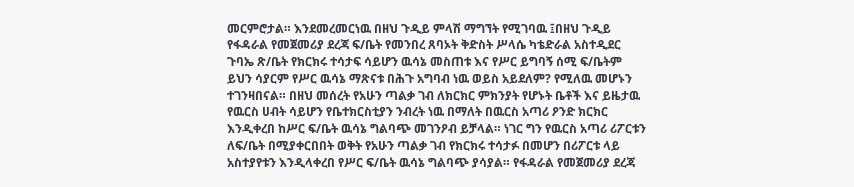መርምሮታል። እንደመረመርነዉ በዘህ ጉዲይ ምላሽ ማግኘት የሚገባዉ ፤በዘህ ጉዲይ የፋዳራል የመጀመሪያ ደረጃ ፍ/ቤት የመንበረ ጸባኦት ቅድስት ሥላሴ ካቴድራል አስተዲደር ጉባኤ ጽ/ቤት የክርክሩ ተሳታፍ ሳይሆን ዉሳኔ መስጠቱ እና የሥር ይግባኝ ሰሚ ፍ/ቤትም ይህን ሳያርም የሥር ዉሳኔ ማጽናቱ በሕጉ አግባብ ነዉ ወይስ አይደለም? የሚለዉ መሆኑን ተገንዛበናል። በዘህ መሰረት የአሁን ጣልቃ ገብ ለክርክር ምክንያት የሆኑት ቤቶች እና ይዜታዉ የዉርስ ሀብት ሳይሆን የቤተክርስቲያን ንብረት ነዉ በማለት በዉርስ አጣሪ ዖንድ ክርክር እንዲቀረበ ከሥር ፍ/ቤት ዉሳኔ ግልባጭ መገንዖብ ይቻላል። ነገር ግን የዉርስ አጣሪ ሪፖርቱን ለፍ/ቤት በሚያቀርበበት ወቅት የአሁን ጣልቃ ገብ የክርክሩ ተሳታፉ በመሆን በሪፖርቱ ላይ አስተያየቱን እንዲላቀረበ የሥር ፍ/ቤት ዉሳኔ ግልባጭ ያሳያል። የፋዳራል የመጀመሪያ ደረጃ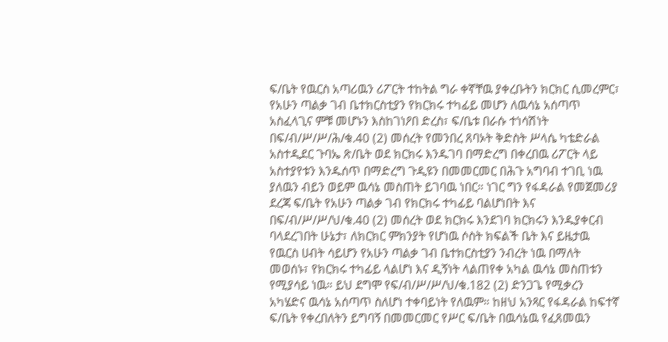ፍ/ቤት የዉርስ አጣሪዉን ሪፖርት ተከትል ግራ ቀኛቸዉ ያቀረቡትን ክርክር ሲመረምር፣ የአሁን ጣልቃ ገብ ቤተክርስቲያን የክርክሩ ተካፊይ መሆን ለዉሳኔ አሰጣጥ አስፈላጊና ምቹ መሆኑን እስከገነዖበ ድረስ፣ ፍ/ቤቱ በራሱ ተነሳሽነት በፍ/ብ/ሥ/ሥ/ሕ/ቁ.40 (2) መሰረት የመንበረ ጸባኦት ቅድስት ሥላሴ ካቴድራል አስተዲደር ጉባኤ ጽ/ቤት ወደ ክርክሩ እንዱገባ በማድረግ በቀረበዉ ሪፖርት ላይ አስተያየቱን እንዱሰጥ በማድረግ ጉዲዩን በመመርመር በሕጉ አግባብ ተገቢ ነዉ ያለዉን ብይን ወይም ዉሳኔ መስጠት ይገባዉ ነበር። ነገር ግን የፋዳራል የመጀመሪያ ደረጃ ፍ/ቤት የአሁን ጣልቃ ገብ የክርክሩ ተካፊይ ባልሆነበት እና በፍ/ብ/ሥ/ሥ/ህ/ቁ.40 (2) መሰረት ወደ ክርክሩ እንደገባ ክርክሩን እንዱያቀርብ ባላደረገበት ሁኔታ፣ ለክርክር ምክንያት የሆነዉ ሶስት ክፍልች ቤት እና ይዜታዉ የዉርስ ሀብት ሳይሆን የአሁን ጣልቃ ገብ ቤተክርስቲያን ንብረት ነዉ በማለት መወሰኑ፣ የክርክሩ ተካፊይ ላልሆነ እና ዲኝነት ላልጠየቀ አካል ዉሳኔ መስጠቱን የሚያሳይ ነዉ። ይህ ደግሞ የፍ/ብ/ሥ/ሥ/ህ/ቁ.182 (2) ድንጋጌ የሚቃረን አካሄድና ዉሳኔ አሰጣጥ ስለሆነ ተቀባይነት የለዉም። ከዘህ አንጻር የፋዳራል ከፍተኛ ፍ/ቤት የቀረበለትን ይግባኝ በመመርመር የሥር ፍ/ቤት በዉሳኔዉ የፈጸመዉን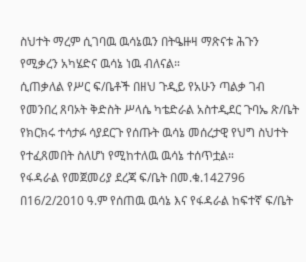ስህተት ማረም ሲገባዉ ዉሳኔዉን በትዔዙዛ ማጽናቱ ሕጉን የሚቃረን አካሄድና ዉሳኔ ነዉ ብለናል።
ሲጠቃለል የሥር ፍ/ቤቶች በዘህ ጉዲይ የአሁን ጣልቃ ገብ የመንበረ ጸባኦት ቅድስት ሥላሴ ካቴድራል አስተዲደር ጉባኤ ጽ/ቤት የክርክሩ ተሳታፉ ሳያደርጉ የሰጡት ዉሳኔ መሰረታዊ የህግ ስህተት የተፈጸመበት ስለሆነ የሚከተለዉ ዉሳኔ ተሰጥቷል።
የፋዳራል የመጀመሪያ ደረጃ ፍ/ቤት በመ.ቁ.142796 በ16/2/2010 ዓ.ም የሰጠዉ ዉሳኔ እና የፋዳራል ከፍተኛ ፍ/ቤት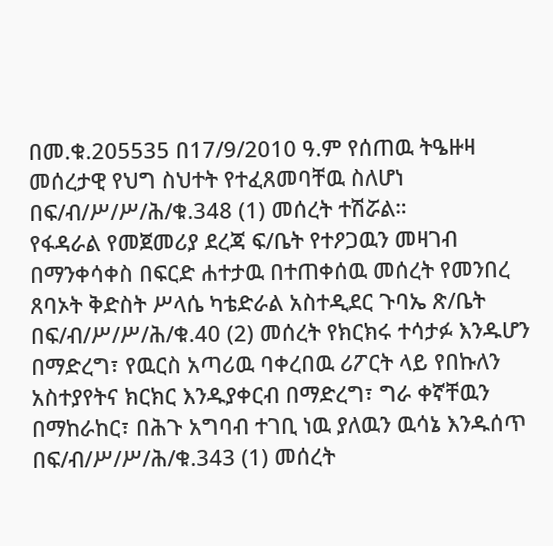በመ.ቁ.205535 በ17/9/2010 ዓ.ም የሰጠዉ ትዔዙዛ መሰረታዊ የህግ ስህተት የተፈጸመባቸዉ ስለሆነ በፍ/ብ/ሥ/ሥ/ሕ/ቁ.348 (1) መሰረት ተሽሯል።
የፋዳራል የመጀመሪያ ደረጃ ፍ/ቤት የተዖጋዉን መዛገብ በማንቀሳቀስ በፍርድ ሐተታዉ በተጠቀሰዉ መሰረት የመንበረ ጸባኦት ቅድስት ሥላሴ ካቴድራል አስተዲደር ጉባኤ ጽ/ቤት በፍ/ብ/ሥ/ሥ/ሕ/ቁ.40 (2) መሰረት የክርክሩ ተሳታፉ እንዱሆን በማድረግ፣ የዉርስ አጣሪዉ ባቀረበዉ ሪፖርት ላይ የበኩለን አስተያየትና ክርክር እንዱያቀርብ በማድረግ፣ ግራ ቀኛቸዉን በማከራከር፣ በሕጉ አግባብ ተገቢ ነዉ ያለዉን ዉሳኔ እንዱሰጥ በፍ/ብ/ሥ/ሥ/ሕ/ቁ.343 (1) መሰረት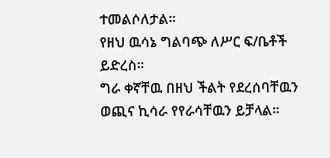ተመልሶለታል።
የዘህ ዉሳኔ ግልባጭ ለሥር ፍ/ቤቶች ይድረስ።
ግራ ቀኛቸዉ በዘህ ችልት የደረሰባቸዉን ወጪና ኪሳራ የየራሳቸዉን ይቻላል።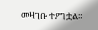መዛገቡ ተዖግቷል።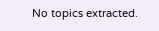No topics extracted.